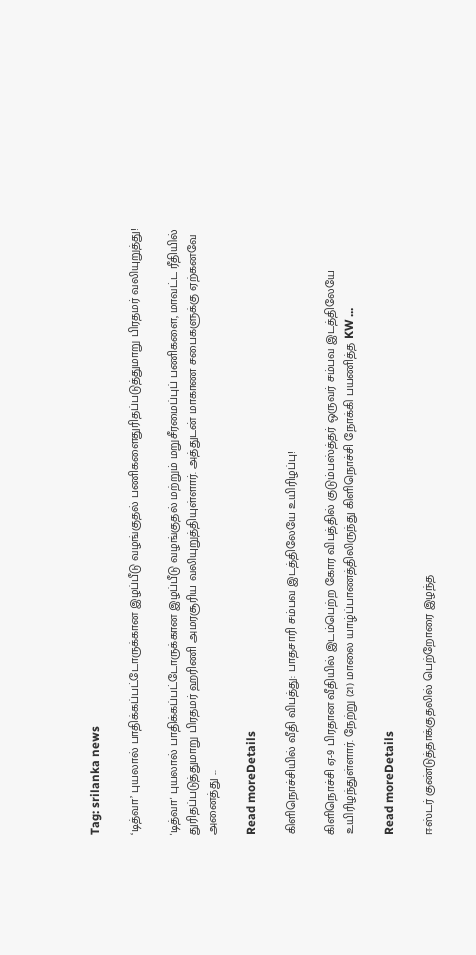Tag: srilanka news

‘டித்வா’ புயலால் பாதிக்கப்பட்டோருக்கான இழப்பீடு வழங்குதல் பணிகளைதுரிதப்படுத்துமாறு பிரதமர் வலியுறுத்து!

'டித்வா' புயலால் பாதிக்கப்பட்டோருக்கான இழப்பீடு வழங்குதல் மற்றும் மறுசீரமைப்புப் பணிகளை, மாவட்ட ரீதியில் துரிதப்படுத்துமாறு பிரதமர் ஹரிணி அமரசூரிய வலியுறுத்தியுள்ளார். அத்துடன் மாகாண சபைகளுக்கு ஏற்கனவே அனைத்து ...

Read moreDetails

கிளிநொச்சியில் வீதி விபத்து: பாதசாரி சம்பவ இடத்திலேயே உயிரிழப்பு!

கிளிநொச்சி ஏ-9 பிரதான வீதியில் இடம்பெற்ற கோர விபத்தில் குடும்பஸ்த்தர் ஒருவர் சம்பவ இடத்திலேயே உயிரிழந்துள்ளார். நேற்று (21) மாலை யாழ்ப்பாணத்திலிருந்து கிளிநொச்சி நோக்கி பயணித்த KW ...

Read moreDetails

ஈஸ்டர் குண்டுத்தாக்குதலில் பெற்றோரை இழந்த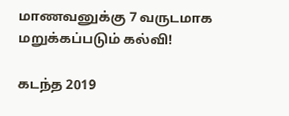மாணவனுக்கு 7 வருடமாக மறுக்கப்படும் கல்வி!

கடந்த 2019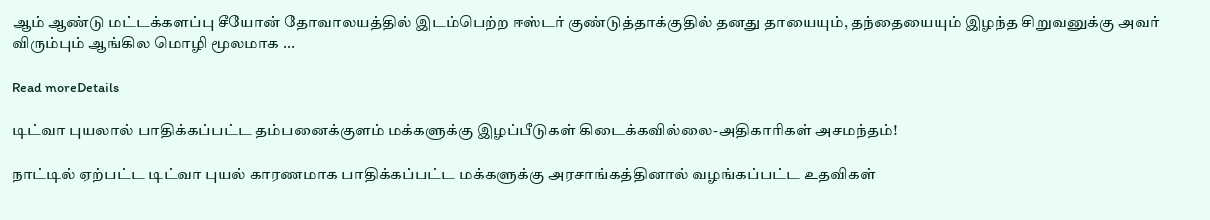ஆம் ஆண்டு மட்டக்களப்பு சீயோன் தோவாலயத்தில் இடம்பெற்ற ஈஸ்டர் குண்டுத்தாக்குதில் தனது தாயையும், தந்தையையும் இழந்த சிறுவனுக்கு அவர் விரும்பும் ஆங்கில மொழி மூலமாக ...

Read moreDetails

டிட்வா புயலால் பாதிக்கப்பட்ட தம்பனைக்குளம் மக்களுக்கு இழப்பீடுகள் கிடைக்கவில்லை-அதிகாரிகள் அசமந்தம்!

நாட்டில் ஏற்பட்ட டிட்வா புயல் காரணமாக பாதிக்கப்பட்ட மக்களுக்கு அரசாங்கத்தினால் வழங்கப்பட்ட உதவிகள்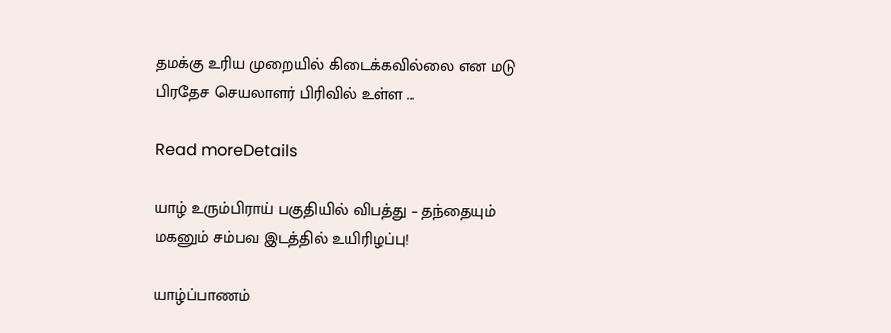தமக்கு உரிய முறையில் கிடைக்கவில்லை என மடு பிரதேச செயலாளர் பிரிவில் உள்ள ...

Read moreDetails

யாழ் உரும்பிராய் பகுதியில் விபத்து – தந்தையும் மகனும் சம்பவ இடத்தில் உயிரிழப்பு!

யாழ்ப்பாணம்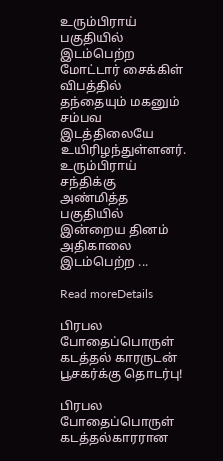உரும்பிராய் பகுதியில் இடம்பெற்ற மோட்டார் சைக்கிள் விபத்தில் தந்தையும் மகனும் சம்பவ இடத்திலையே உயிரிழந்துள்ளனர். உரும்பிராய் சந்திக்கு அண்மித்த பகுதியில் இன்றைய தினம் அதிகாலை இடம்பெற்ற ...

Read moreDetails

பிரபல போதைப்பொருள் கடத்தல் காரருடன் பூசகர்க்கு தொடர்பு!

பிரபல போதைப்பொருள் கடத்தல்காரரான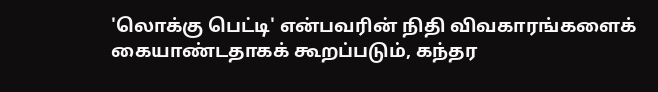'லொக்கு பெட்டி' என்பவரின் நிதி விவகாரங்களைக் கையாண்டதாகக் கூறப்படும், கந்தர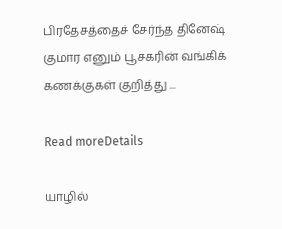பிரதேசத்தைச் சேர்ந்த தினேஷ் குமார எனும் பூசகரின் வங்கிக் கணக்குகள் குறித்து ...

Read moreDetails

யாழில்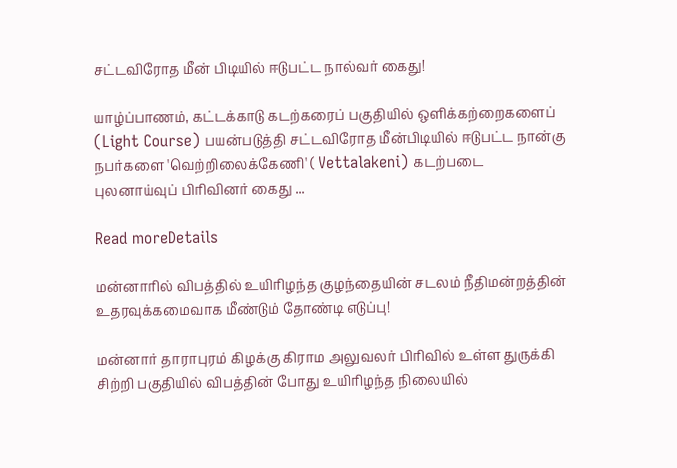சட்டவிரோத மீன் பிடியில் ஈடுபட்ட நால்வர் கைது!

யாழ்ப்பாணம், கட்டக்காடு கடற்கரைப் பகுதியில் ஒளிக்கற்றைகளைப் (Light Course) பயன்படுத்தி சட்டவிரோத மீன்பிடியில் ஈடுபட்ட நான்கு நபர்களை 'வெற்றிலைக்கேணி' ( Vettalakeni) கடற்படை புலனாய்வுப் பிரிவினர் கைது ...

Read moreDetails

மன்னாரில் விபத்தில் உயிரிழந்த குழந்தையின் சடலம் நீதிமன்றத்தின் உதரவுக்கமைவாக மீண்டும் தோண்டி எடுப்பு!

மன்னார் தாராபுரம் கிழக்கு கிராம அலுவலர் பிரிவில் உள்ள துருக்கி சிற்றி பகுதியில் விபத்தின் போது உயிரிழந்த நிலையில்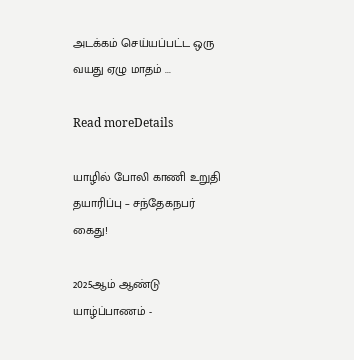அடக்கம் செய்யப்பட்ட ஒரு வயது ஏழு மாதம் ...

Read moreDetails

யாழில் போலி காணி உறுதி தயாரிப்பு – சந்தேகநபர் கைது!

2025ஆம் ஆண்டு யாழ்ப்பாணம் -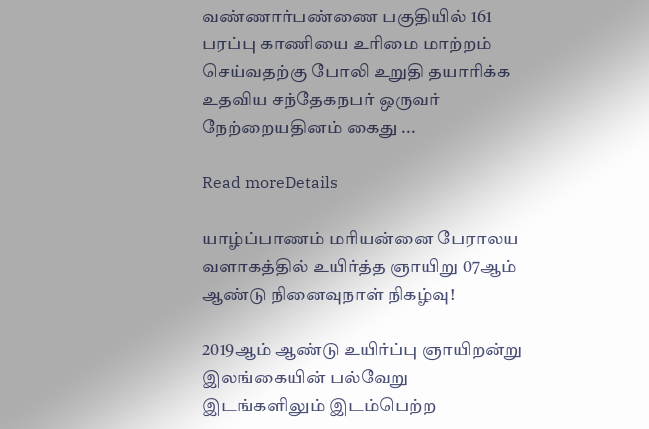வண்ணார்பண்ணை பகுதியில் 161 பரப்பு காணியை உரிமை மாற்றம் செய்வதற்கு போலி உறுதி தயாரிக்க உதவிய சந்தேகநபர் ஒருவர் நேற்றையதினம் கைது ...

Read moreDetails

யாழ்ப்பாணம் மரியன்னை பேராலய வளாகத்தில் உயிர்த்த ஞாயிறு 07ஆம் ஆண்டு நினைவுநாள் நிகழ்வு!

2019ஆம் ஆண்டு உயிர்ப்பு ஞாயிறன்று இலங்கையின் பல்வேறு இடங்களிலும் இடம்பெற்ற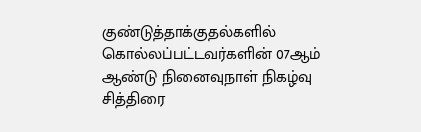குண்டுத்தாக்குதல்களில் கொல்லப்பட்டவர்களின் 07ஆம் ஆண்டு நினைவுநாள் நிகழ்வு சித்திரை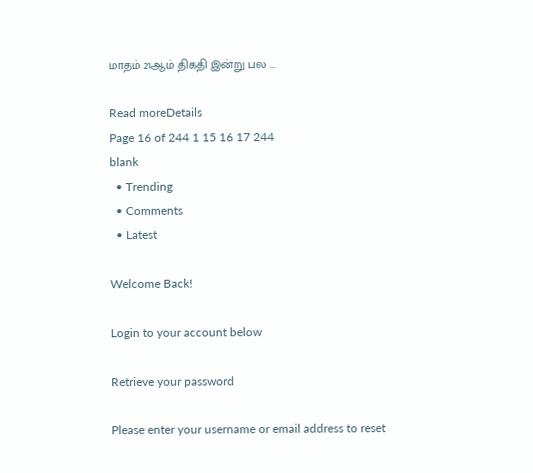மாதம் 21ஆம் திகதி இன்று பல ...

Read moreDetails
Page 16 of 244 1 15 16 17 244
blank
  • Trending
  • Comments
  • Latest

Welcome Back!

Login to your account below

Retrieve your password

Please enter your username or email address to reset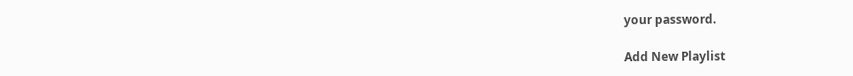your password.

Add New Playlist